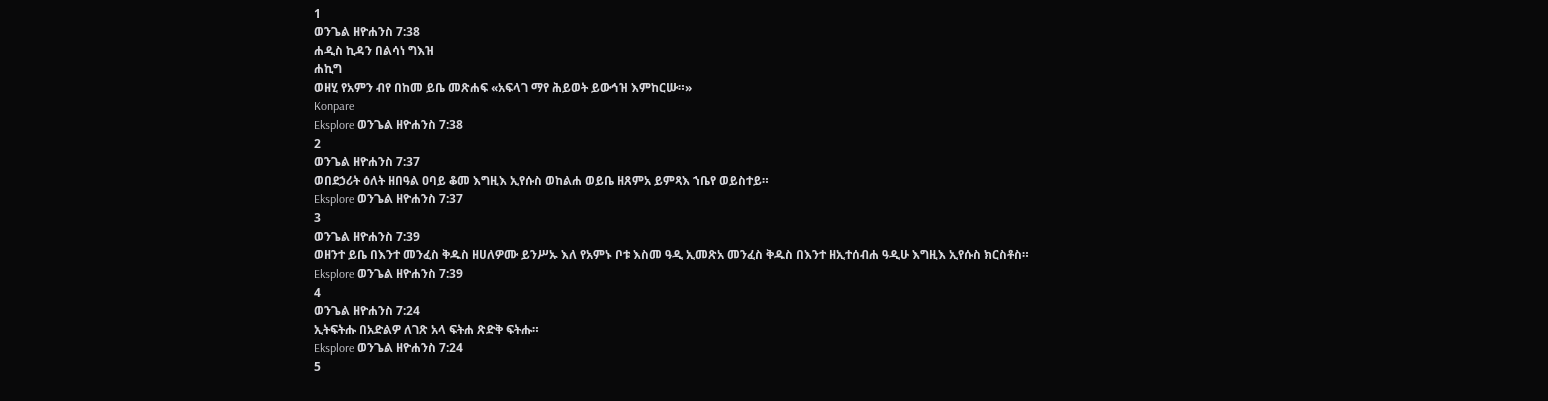1
ወንጌል ዘዮሐንስ 7:38
ሐዲስ ኪዳን በልሳነ ግእዝ
ሐኪግ
ወዘሂ የአምን ብየ በከመ ይቤ መጽሐፍ «አፍላገ ማየ ሕይወት ይውኅዝ እምከርሡ።»
Konpare
Eksplore ወንጌል ዘዮሐንስ 7:38
2
ወንጌል ዘዮሐንስ 7:37
ወበደኃሪት ዕለት ዘበዓል ዐባይ ቆመ እግዚእ ኢየሱስ ወከልሐ ወይቤ ዘጸምአ ይምጻእ ኀቤየ ወይስተይ።
Eksplore ወንጌል ዘዮሐንስ 7:37
3
ወንጌል ዘዮሐንስ 7:39
ወዘንተ ይቤ በእንተ መንፈስ ቅዱስ ዘሀለዎሙ ይንሥኡ እለ የአምኑ ቦቱ እስመ ዓዲ ኢመጽአ መንፈስ ቅዱስ በእንተ ዘኢተሰብሐ ዓዲሁ እግዚእ ኢየሱስ ክርስቶስ።
Eksplore ወንጌል ዘዮሐንስ 7:39
4
ወንጌል ዘዮሐንስ 7:24
ኢትፍትሑ በአድልዎ ለገጽ አላ ፍትሐ ጽድቅ ፍትሑ።
Eksplore ወንጌል ዘዮሐንስ 7:24
5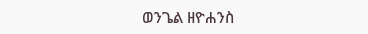ወንጌል ዘዮሐንስ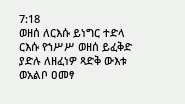7:18
ወዘሰ ለርእሱ ይነግር ተድላ ርእሱ የኀሥሥ ወዘሰ ይፈቅድ ያድሉ ለዘፈነዎ ጻድቅ ውእቱ ወአልቦ ዐመፃ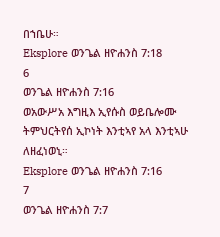በኀቤሁ።
Eksplore ወንጌል ዘዮሐንስ 7:18
6
ወንጌል ዘዮሐንስ 7:16
ወአውሥአ እግዚእ ኢየሱስ ወይቤሎሙ ትምህርትየሰ ኢኮነት እንቲኣየ አላ እንቲኣሁ ለዘፈነወኒ።
Eksplore ወንጌል ዘዮሐንስ 7:16
7
ወንጌል ዘዮሐንስ 7:7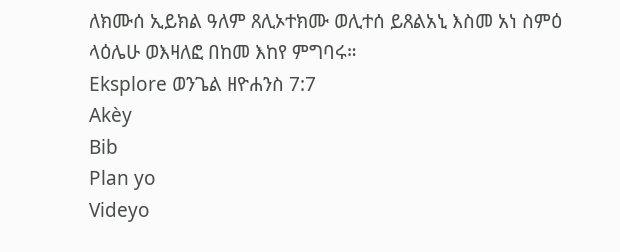ለክሙሰ ኢይክል ዓለም ጸሊኦተክሙ ወሊተሰ ይጸልአኒ እስመ አነ ስምዕ ላዕሌሁ ወእዛለፎ በከመ እከየ ምግባሩ።
Eksplore ወንጌል ዘዮሐንስ 7:7
Akèy
Bib
Plan yo
Videyo